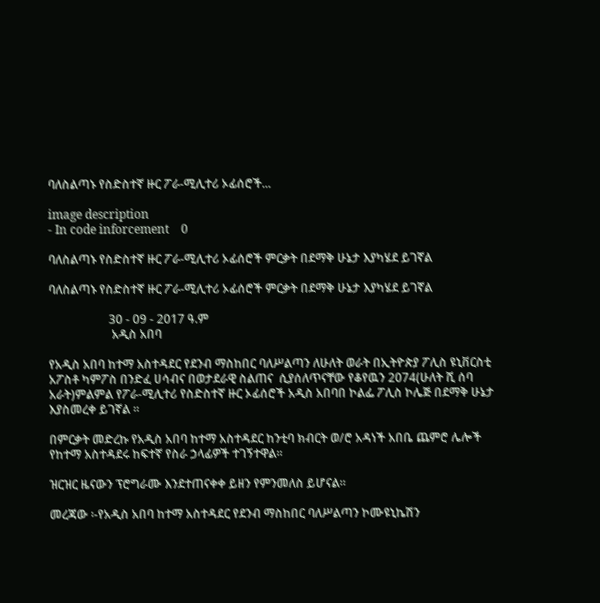ባለስልጣኑ የስድስተኛ ዙር ፖራ-ሚሊተሪ ኦፊሰሮች...

image description
- In code inforcement    0

ባለስልጣኑ የስድስተኛ ዙር ፖራ-ሚሊተሪ ኦፊሰሮች ምርቃት በደማቅ ሁኔታ እያካሄደ ይገኛል

ባለስልጣኑ የስድስተኛ ዙር ፖራ-ሚሊተሪ ኦፊሰሮች ምርቃት በደማቅ ሁኔታ እያካሄደ ይገኛል

                    30 - 09 - 2017 ዓ.ም
                     አዲስ አበባ

የአዲስ አበባ ከተማ አስተዳደር የደንብ ማስከበር ባለሥልጣን ለሁለት ወራት በኢትዮጵያ ፖሊስ ዩኒቨርስቲ አፖስቶ ካምፖስ በንድፈ ሀሳብና በወታደራዊ ስልጠና  ሲያሰለጥናቸው የቆየዉን 2074(ሁለት ሺ ሰባ አራት)ምልምል የፖራ-ሚሊተሪ የስድስተኛ ዙር ኦፊሰሮች አዲስ አበባበ ኮልፌ ፖሊስ ኮሌጅ በደማቅ ሁኔታ እያስመረቀ ይገኛል ።

በምርቃት መድረኩ የአዲስ አበባ ከተማ አስተዳደር ከንቲባ ክብርት ወ/ሮ አዳነች አበቤ ጨምሮ ሌሎች የከተማ አስተዳደሩ ከፍተኛ የስራ ኃላፊዎች ተገኝተዋል።

ዝርዝር ዜናውን ፕሮግራሙ እንደተጠናቀቀ ይዘን የምንመለስ ይሆናል።

መረጃው ፡-የአዲስ አበባ ከተማ አስተዳደር የደንብ ማስከበር ባለሥልጣን ኮሙዩኒኬሽን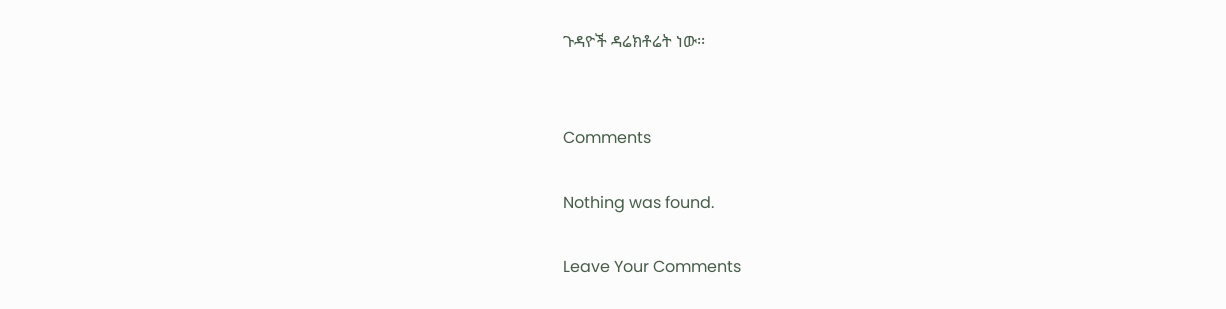ጉዳዮች ዳሬክቶሬት ነው፡፡


Comments

Nothing was found.

Leave Your Comments